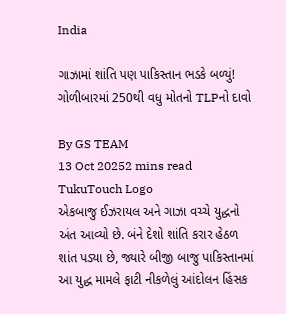India

ગાઝામાં શાંતિ પણ પાકિસ્તાન ભડકે બળ્યું! ગોળીબારમાં 250થી વધુ મોતનો TLPનો દાવો

By GS TEAM
13 Oct 20252 mins read
TukuTouch Logo
એકબાજુ ઈઝરાયલ અને ગાઝા વચ્ચે યુદ્ધનો અંત આવ્યો છે. બંને દેશો શાંતિ કરાર હેઠળ શાંત પડ્યા છે, જ્યારે બીજી બાજુ પાકિસ્તાનમાં આ યુદ્ધ મામલે ફાટી નીકળેલું આંદોલન હિંસક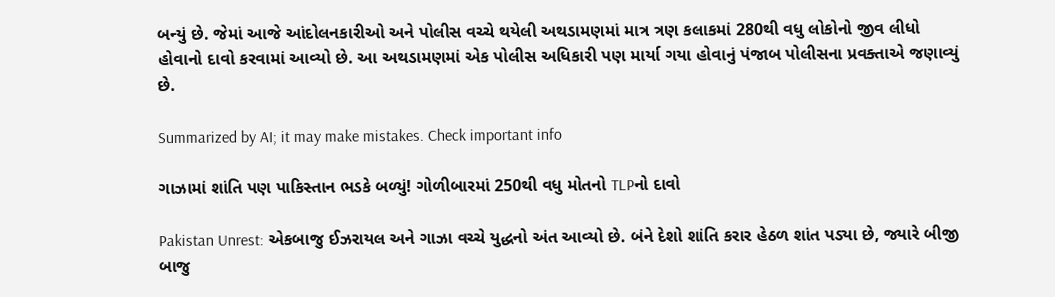બન્યું છે. જેમાં આજે આંદોલનકારીઓ અને પોલીસ વચ્ચે થયેલી અથડામણમાં માત્ર ત્રણ કલાકમાં 280થી વધુ લોકોનો જીવ લીધો હોવાનો દાવો કરવામાં આવ્યો છે. આ અથડામણમાં એક પોલીસ અધિકારી પણ માર્યા ગયા હોવાનું પંજાબ પોલીસના પ્રવક્તાએ જણાવ્યું છે.

Summarized by AI; it may make mistakes. Check important info

ગાઝામાં શાંતિ પણ પાકિસ્તાન ભડકે બળ્યું! ગોળીબારમાં 250થી વધુ મોતનો TLPનો દાવો

Pakistan Unrest: એકબાજુ ઈઝરાયલ અને ગાઝા વચ્ચે યુદ્ધનો અંત આવ્યો છે. બંને દેશો શાંતિ કરાર હેઠળ શાંત પડ્યા છે, જ્યારે બીજી બાજુ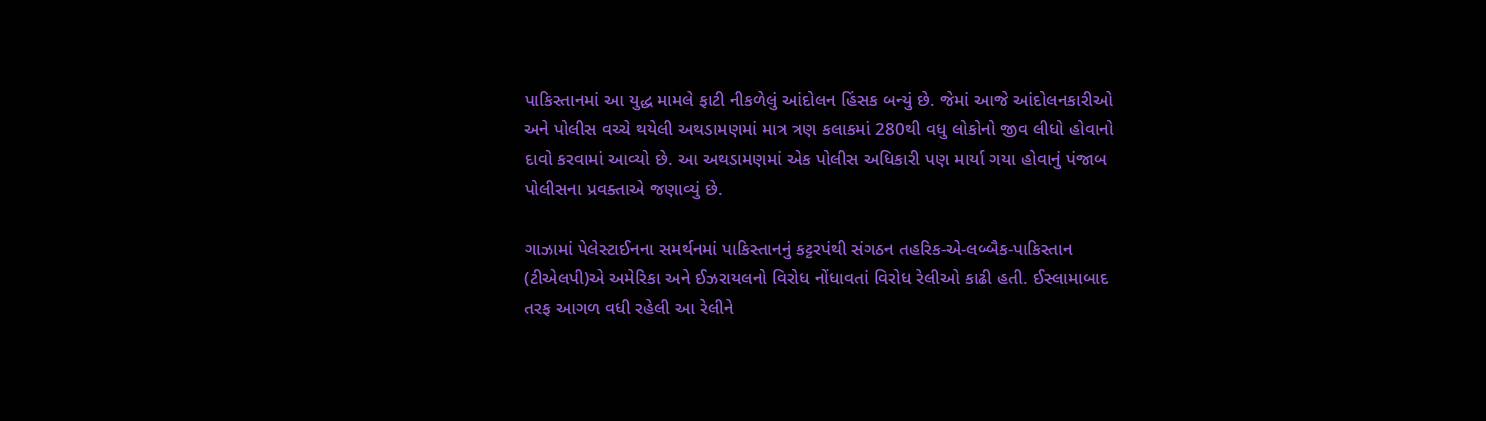પાકિસ્તાનમાં આ યુદ્ધ મામલે ફાટી નીકળેલું આંદોલન હિંસક બન્યું છે. જેમાં આજે આંદોલનકારીઓ અને પોલીસ વચ્ચે થયેલી અથડામણમાં માત્ર ત્રણ કલાકમાં 280થી વધુ લોકોનો જીવ લીધો હોવાનો દાવો કરવામાં આવ્યો છે. આ અથડામણમાં એક પોલીસ અધિકારી પણ માર્યા ગયા હોવાનું પંજાબ પોલીસના પ્રવક્તાએ જણાવ્યું છે.

ગાઝામાં પેલેસ્ટાઈનના સમર્થનમાં પાકિસ્તાનનું કટ્ટરપંથી સંગઠન તહરિક-એ-લબ્બૈક-પાકિસ્તાન (ટીએલપી)એ અમેરિકા અને ઈઝરાયલનો વિરોધ નોંધાવતાં વિરોધ રેલીઓ કાઢી હતી. ઈસ્લામાબાદ તરફ આગળ વધી રહેલી આ રેલીને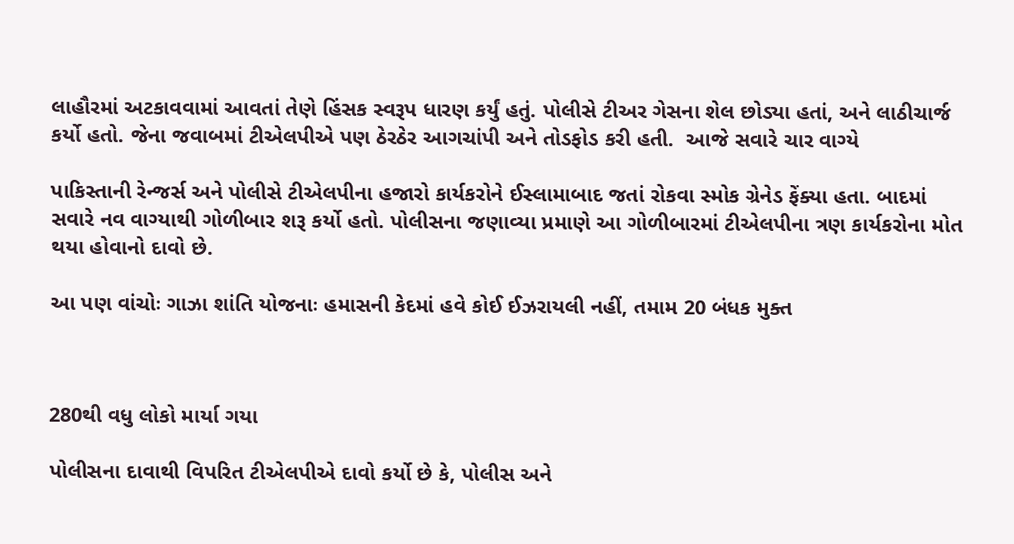લાહૌરમાં અટકાવવામાં આવતાં તેણે હિંસક સ્વરૂપ ધારણ કર્યું હતું. પોલીસે ટીઅર ગેસના શેલ છોડ્યા હતાં, અને લાઠીચાર્જ કર્યો હતો. જેના જવાબમાં ટીએલપીએ પણ ઠેરઠેર આગચાંપી અને તોડફોડ કરી હતી.  આજે સવારે ચાર વાગ્યે

પાકિસ્તાની રેન્જર્સ અને પોલીસે ટીએલપીના હજારો કાર્યકરોને ઈસ્લામાબાદ જતાં રોકવા સ્મોક ગ્રેનેડ ફેંક્યા હતા. બાદમાં સવારે નવ વાગ્યાથી ગોળીબાર શરૂ કર્યો હતો. પોલીસના જણાવ્યા પ્રમાણે આ ગોળીબારમાં ટીએલપીના ત્રણ કાર્યકરોના મોત થયા હોવાનો દાવો છે.

આ પણ વાંચોઃ ગાઝા શાંતિ યોજનાઃ હમાસની કેદમાં હવે કોઈ ઈઝરાયલી નહીં, તમામ 20 બંધક મુક્ત



280થી વધુ લોકો માર્યા ગયા

પોલીસના દાવાથી વિપરિત ટીએલપીએ દાવો કર્યો છે કે, પોલીસ અને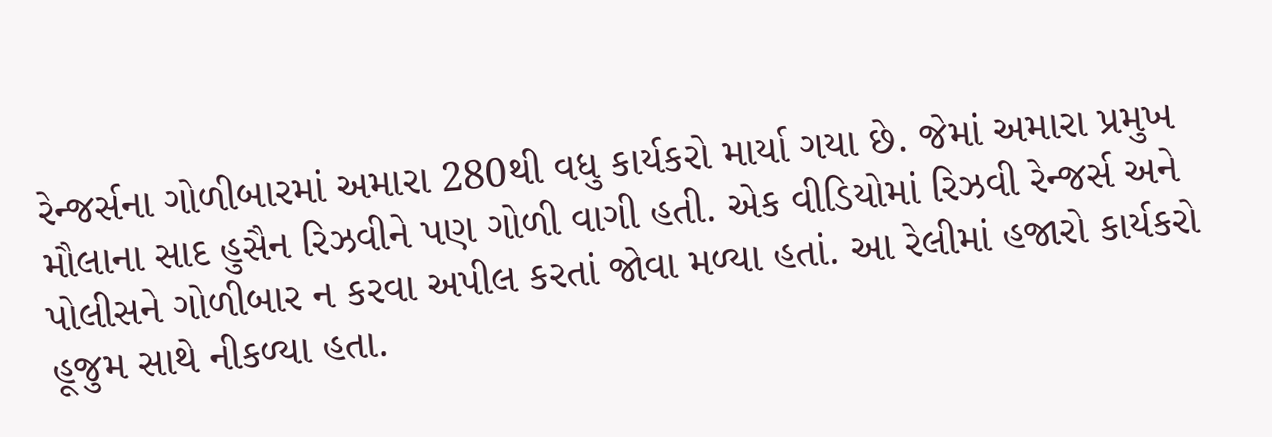રેન્જર્સના ગોળીબારમાં અમારા 280થી વધુ કાર્યકરો માર્યા ગયા છે. જેમાં અમારા પ્રમુખ મૌલાના સાદ હુસૈન રિઝવીને પણ ગોળી વાગી હતી. એક વીડિયોમાં રિઝવી રેન્જર્સ અને પોલીસને ગોળીબાર ન કરવા અપીલ કરતાં જોવા મળ્યા હતાં. આ રેલીમાં હજારો કાર્યકરો હૂજુમ સાથે નીકળ્યા હતા.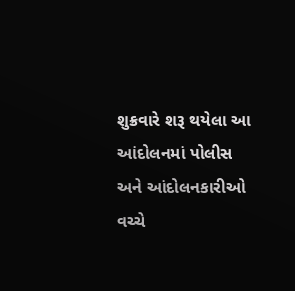શુક્રવારે શરૂ થયેલા આ આંદોલનમાં પોલીસ અને આંદોલનકારીઓ વચ્ચે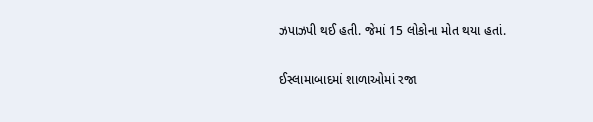ઝપાઝપી થઈ હતી. જેમાં 15 લોકોના મોત થયા હતાં.

ઈસ્લામાબાદમાં શાળાઓમાં રજા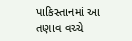પાકિસ્તાનમાં આ તણાવ વચ્ચે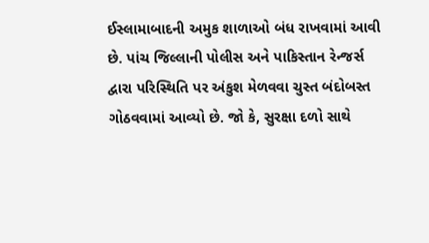ઈસ્લામાબાદની અમુક શાળાઓ બંધ રાખવામાં આવી છે. પાંચ જિલ્લાની પોલીસ અને પાકિસ્તાન રેન્જર્સ દ્વારા પરિસ્થિતિ પર અંકુશ મેળવવા ચુસ્ત બંદોબસ્ત ગોઠવવામાં આવ્યો છે. જો કે, સુરક્ષા દળો સાથે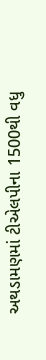અથડામણમાં ટીએલપીના 1500થી વધુ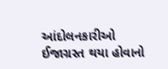આંદોલનકારીઓ ઈજાગ્રસ્ત થયા હોવાનો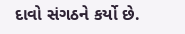દાવો સંગઠને કર્યો છે.